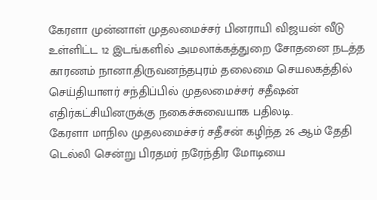கேரளா முன்னாள் முதலமைச்சர் பினராயி விஜயன் வீடு உள்ளிட்ட 12 இடங்களில் அமலாக்கத்துறை சோதனை நடத்த காரணம் நானா.திருவனந்தபுரம் தலைமை செயலகத்தில் செய்தியாளர் சந்திப்பில் முதலமைச்சர் சதீஷன் எதிர்கட்சியினருக்கு நகைச்சுவையாக பதிலடி.
கேரளா மாநில முதலமைச்சர் சதீசன் கழிந்த 26 ஆம் தேதி டெல்லி சென்று பிரதமர் நரேந்திர மோடியை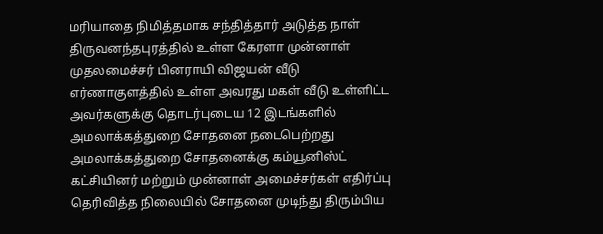மரியாதை நிமித்தமாக சந்தித்தார் அடுத்த நாள் திருவனந்தபுரத்தில் உள்ள கேரளா முன்னாள் முதலமைச்சர் பினராயி விஜயன் வீடு எர்ணாகுளத்தில் உள்ள அவரது மகள் வீடு உள்ளிட்ட அவர்களுக்கு தொடர்புடைய 12 இடங்களில் அமலாக்கத்துறை சோதனை நடைபெற்றது
அமலாக்கத்துறை சோதனைக்கு கம்யூனிஸ்ட் கட்சியினர் மற்றும் முன்னாள் அமைச்சர்கள் எதிர்ப்பு தெரிவித்த நிலையில் சோதனை முடிந்து திரும்பிய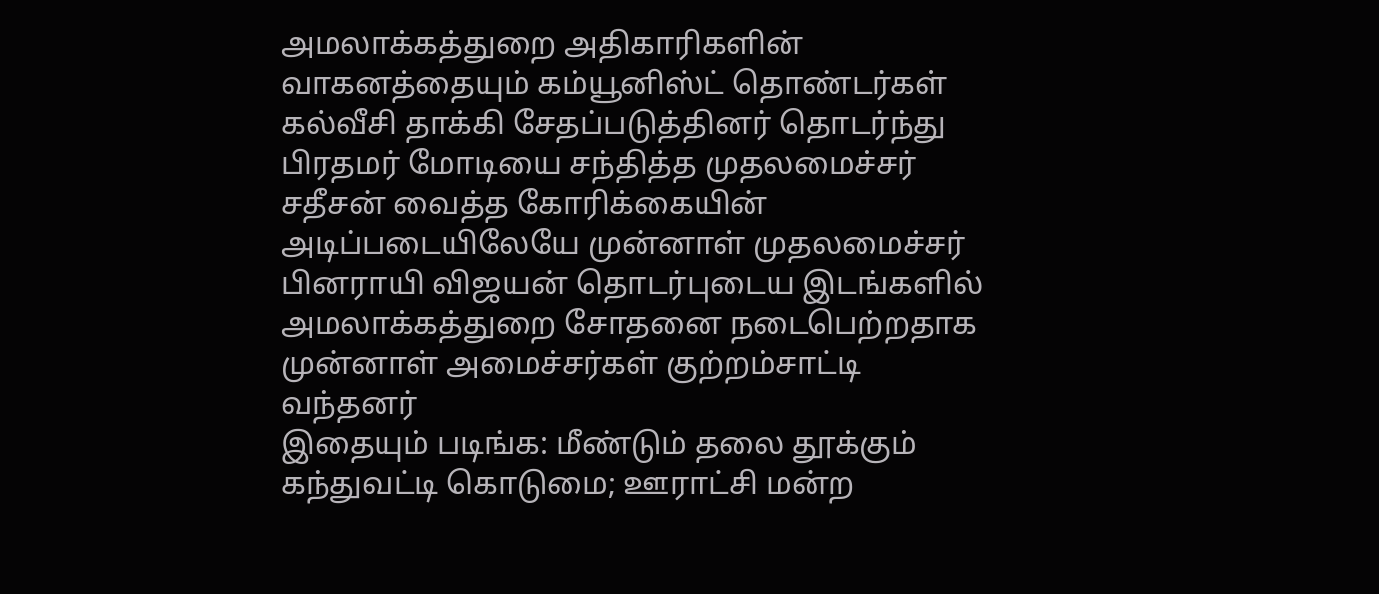அமலாக்கத்துறை அதிகாரிகளின் வாகனத்தையும் கம்யூனிஸ்ட் தொண்டர்கள் கல்வீசி தாக்கி சேதப்படுத்தினர் தொடர்ந்து பிரதமர் மோடியை சந்தித்த முதலமைச்சர் சதீசன் வைத்த கோரிக்கையின் அடிப்படையிலேயே முன்னாள் முதலமைச்சர் பினராயி விஜயன் தொடர்புடைய இடங்களில் அமலாக்கத்துறை சோதனை நடைபெற்றதாக முன்னாள் அமைச்சர்கள் குற்றம்சாட்டி வந்தனர்
இதையும் படிங்க: மீண்டும் தலை தூக்கும் கந்துவட்டி கொடுமை; ஊராட்சி மன்ற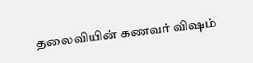தலைவியின் கணவர் விஷம்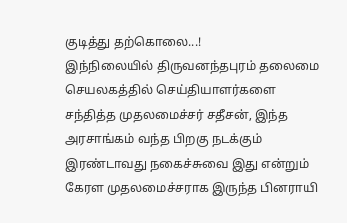குடித்து தற்கொலை...!
இந்நிலையில் திருவனந்தபுரம் தலைமை செயலகத்தில் செய்தியாளர்களை சந்தித்த முதலமைச்சர் சதீசன், இந்த அரசாங்கம் வந்த பிறகு நடக்கும் இரண்டாவது நகைச்சுவை இது என்றும் கேரள முதலமைச்சராக இருந்த பினராயி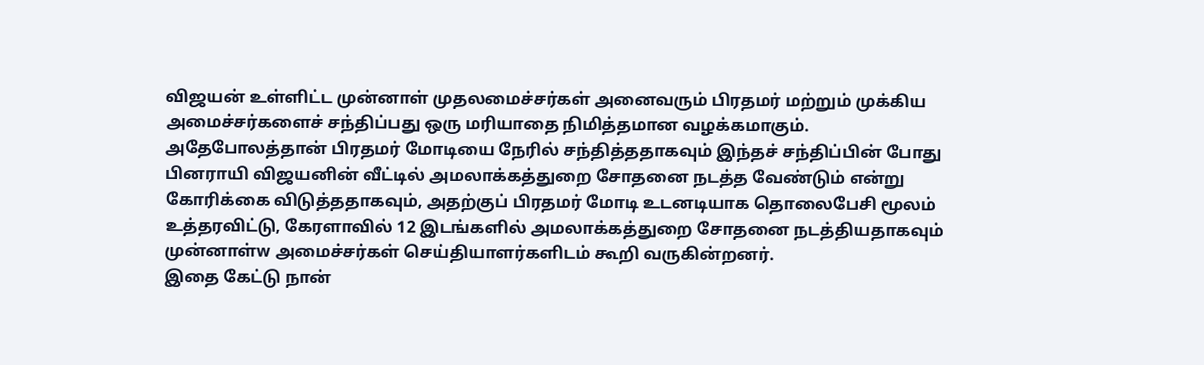விஜயன் உள்ளிட்ட முன்னாள் முதலமைச்சர்கள் அனைவரும் பிரதமர் மற்றும் முக்கிய அமைச்சர்களைச் சந்திப்பது ஒரு மரியாதை நிமித்தமான வழக்கமாகும்.
அதேபோலத்தான் பிரதமர் மோடியை நேரில் சந்தித்ததாகவும் இந்தச் சந்திப்பின் போது பினராயி விஜயனின் வீட்டில் அமலாக்கத்துறை சோதனை நடத்த வேண்டும் என்று கோரிக்கை விடுத்ததாகவும், அதற்குப் பிரதமர் மோடி உடனடியாக தொலைபேசி மூலம் உத்தரவிட்டு, கேரளாவில் 12 இடங்களில் அமலாக்கத்துறை சோதனை நடத்தியதாகவும் முன்னாள்w அமைச்சர்கள் செய்தியாளர்களிடம் கூறி வருகின்றனர்.
இதை கேட்டு நான்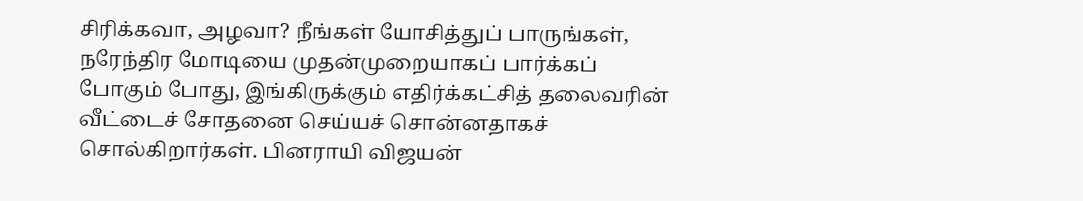சிரிக்கவா, அழவா? நீங்கள் யோசித்துப் பாருங்கள், நரேந்திர மோடியை முதன்முறையாகப் பார்க்கப் போகும் போது, இங்கிருக்கும் எதிர்க்கட்சித் தலைவரின் வீட்டைச் சோதனை செய்யச் சொன்னதாகச் சொல்கிறார்கள். பினராயி விஜயன்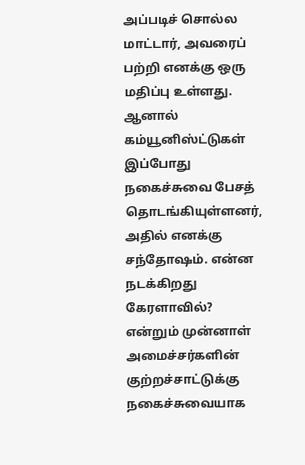அப்படிச் சொல்ல மாட்டார், அவரைப் பற்றி எனக்கு ஒரு மதிப்பு உள்ளது. ஆனால் கம்யூனிஸ்ட்டுகள் இப்போது நகைச்சுவை பேசத் தொடங்கியுள்ளனர், அதில் எனக்கு சந்தோஷம். என்ன நடக்கிறது கேரளாவில்? என்றும் முன்னாள் அமைச்சர்களின் குற்றச்சாட்டுக்கு நகைச்சுவையாக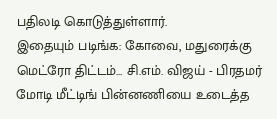பதிலடி கொடுத்துள்ளார்.
இதையும் படிங்க: கோவை, மதுரைக்கு மெட்ரோ திட்டம்... சி.எம். விஜய் - பிரதமர் மோடி மீட்டிங் பின்னணியை உடைத்த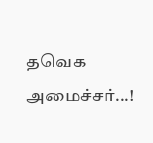தவெக அமைச்சர்...!